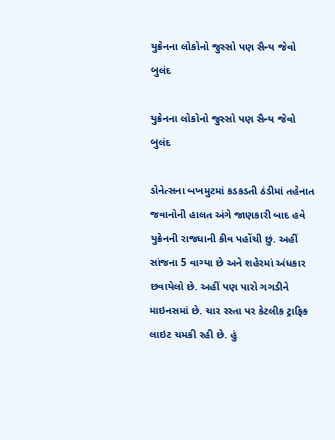યુક્રેનના લોકોનો જુસ્સો પણ સૈન્ય જેવો બુલંદ

યુક્રેનના લોકોનો જુસ્સો પણ સૈન્ય જેવો બુલંદ

ડોનેત્સના બખમુટમાં કડકડતી ઠંડીમાં તહેનાત જવાનોની હાલત અંગે જાણકારી બાદ હવે યુક્રેનની રાજધાની કીવ પહોંચી છું. અહીં સાંજના 5 વાગ્યા છે અને શહેરમાં અંધકાર છવાયેલો છે. અહીં પણ પારો ગગડીને માઇનસમાં છે. ચાર રસ્તા પર કેટલીક ટ્રાફિક લાઇટ ચમકી રહી છે. હું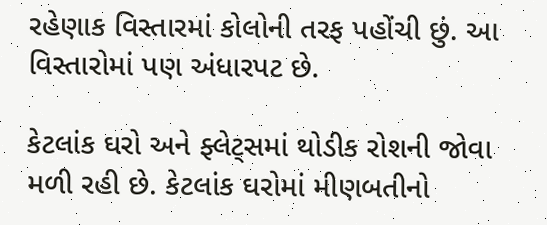રહેણાક વિસ્તારમાં કોલોની તરફ પહોંચી છું. આ વિસ્તારોમાં પણ અંધારપટ છે.

કેટલાંક ઘરો અને ફ્લેટ્સમાં થોડીક રોશની જોવા મળી રહી છે. કેટલાંક ઘરોમાં મીણબતીનો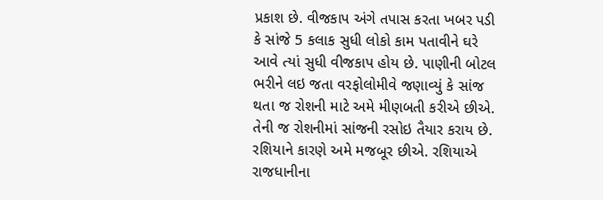પ્રકાશ છે. વીજકાપ અંગે તપાસ કરતા ખબર પડી કે સાંજે 5 કલાક સુધી લોકો કામ પતાવીને ઘરે આવે ત્યાં સુધી વીજકાપ હોય છે. પાણીની બોટલ ભરીને લઇ જતા વરફોલોમીવે જણાવ્યું કે સાંજ થતા જ રોશની માટે અમે મીણબતી કરીએ છીએ. તેની જ રોશનીમાં સાંજની રસોઇ તૈયાર કરાય છે. રશિયાને કારણે અમે મજબૂર છીએ. રશિયાએ રાજધાનીના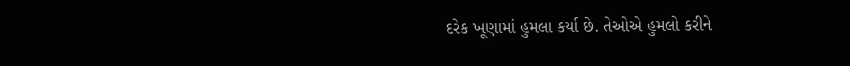દરેક ખૂણામાં હુમલા કર્યા છે. તેઓએ હુમલો કરીને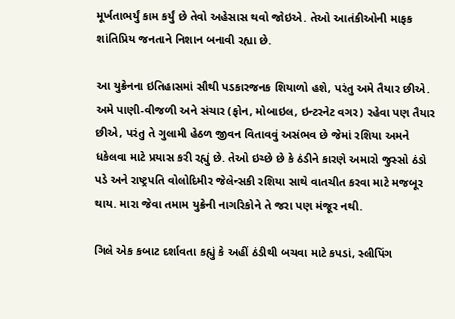મૂર્ખતાભર્યું કામ કર્યું છે તેવો અહેસાસ થવો જોઇએ. તેઓ આતંકીઓની માફક શાંતિપ્રિય જનતાને નિશાન બનાવી રહ્યા છે.

આ યુક્રેનના ઇતિહાસમાં સૌથી પડકારજનક શિયાળો હશે, પરંતુ અમે તૈયાર છીએ. અમે પાણી-વીજળી અને સંચાર (ફોન, મોબાઇલ, ઇન્ટરનેટ વગર) રહેવા પણ તૈયાર છીએ, પરંતુ તે ગુલામી હેઠળ જીવન વિતાવવું અસંભવ છે જેમાં રશિયા અમને ધકેલવા માટે પ્રયાસ કરી રહ્યું છે. તેઓ ઇચ્છે છે કે ઠંડીને કારણે અમારો જુસ્સો ઠંડો પડે અને રાષ્ટ્રપતિ વોલોદિમીર જેલેન્સકી રશિયા સાથે વાતચીત કરવા માટે મજબૂર થાય. મારા જેવા તમામ યુક્રેની નાગરિકોને તે જરા પણ મંજૂર નથી.

ગિલે એક કબાટ દર્શાવતા કહ્યું કે અહીં ઠંડીથી બચવા માટે કપડાં, સ્લીપિંગ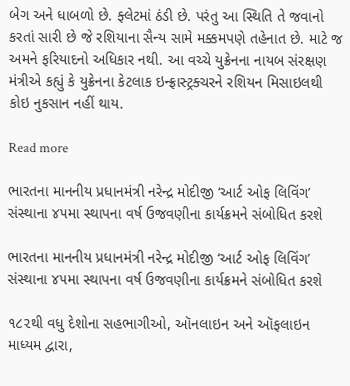બેગ અને ધાબળો છે. ફ્લેટમાં ઠંડી છે. પરંતુ આ સ્થિતિ તે જવાનો કરતાં સારી છે જે રશિયાના સૈન્ય સામે મક્કમપણે તહેનાત છે. માટે જ અમને ફરિયાદનો અધિકાર નથી. આ વચ્ચે યુક્રેનના નાયબ સંરક્ષણ મંત્રીએ કહ્યું કે યુક્રેનના કેટલાક ઇન્ફ્રાસ્ટ્રક્ચરને રશિયન મિસાઇલથી કોઇ નુકસાન નહીં થાય.

Read more

ભારતના માનનીય પ્રધાનમંત્રી નરેન્દ્ર મોદીજી ‘આર્ટ ઓફ લિવિંગ’ સંસ્થાના ૪૫મા સ્થાપના વર્ષ ઉજવણીના કાર્યક્રમને સંબોધિત કરશે

ભારતના માનનીય પ્રધાનમંત્રી નરેન્દ્ર મોદીજી ‘આર્ટ ઓફ લિવિંગ’ સંસ્થાના ૪૫મા સ્થાપના વર્ષ ઉજવણીના કાર્યક્રમને સંબોધિત કરશે

૧૮૨થી વધુ દેશોના સહભાગીઓ, ઑનલાઇન અને ઑફલાઇન માધ્યમ દ્વારા,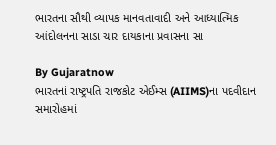ભારતના સૌથી વ્યાપક માનવતાવાદી અને આધ્યાત્મિક આંદોલનના સાડા ચાર દાયકાના પ્રવાસના સા

By Gujaratnow
ભારતનાં રાષ્ટ્રપતિ રાજકોટ એઈમ્સ (AIIMS)ના પદવીદાન સમારોહમાં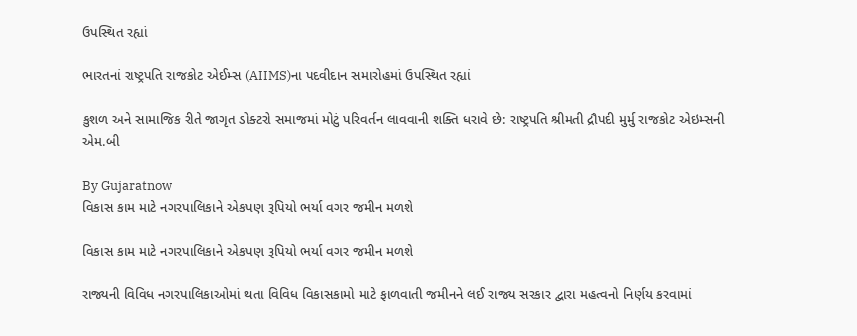ઉપસ્થિત રહ્યાં

ભારતનાં રાષ્ટ્રપતિ રાજકોટ એઈમ્સ (AIIMS)ના પદવીદાન સમારોહમાં ઉપસ્થિત રહ્યાં

કુશળ અને સામાજિક રીતે જાગૃત ડોક્ટરો સમાજમાં મોટું પરિવર્તન લાવવાની શક્તિ ધરાવે છે: રાષ્ટ્રપતિ શ્રીમતી દ્રૌપદી મુર્મુ રાજકોટ એઇમ્સની એમ.બી

By Gujaratnow
વિકાસ કામ માટે નગરપાલિકાને એકપણ રૂપિયો ભર્યા વગર જમીન મળશે

વિકાસ કામ માટે નગરપાલિકાને એકપણ રૂપિયો ભર્યા વગર જમીન મળશે

રાજ્યની વિવિધ નગરપાલિકાઓમાં થતા વિવિધ વિકાસકામો માટે ફાળવાતી જમીનને લઈ રાજ્ય સરકાર દ્વારા મહત્વનો નિર્ણય કરવામાં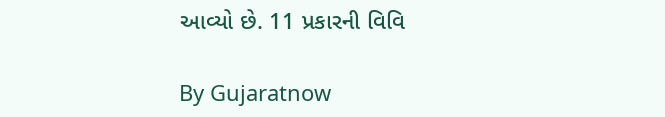આવ્યો છે. 11 પ્રકારની વિવિ

By Gujaratnow